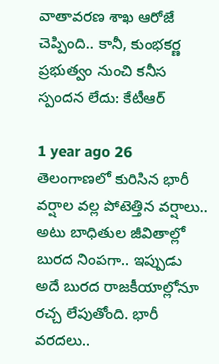వాతావరణ శాఖ ఆరోజే చెప్పింది.. కానీ, కుంభకర్ణ ప్రభుత్వం నుంచి కనీస స్పందన లేదు: కేటీఆర్

1 year ago 26
తెలంగాణలో కురిసిన భారీ వర్షాల వల్ల పోటెత్తిన వర్షాలు.. అటు బాధితుల జీవితాల్లో బురద నింపగా.. ఇప్పుడు అదే బురద రాజకీయాల్లోనూ రచ్చ లేపుతోంది. భారీ వరదలు..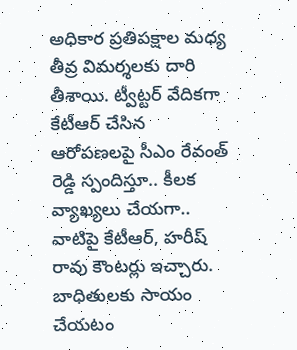అధికార ప్రతిపక్షాల మధ్య తీవ్ర విమర్శలకు దారి తీశాయి. ట్వీట్టర్ వేదికగా కేటీఆర్ చేసిన ఆరోపణలపై సీఎం రేవంత్ రెడ్డి స్పందిస్తూ.. కీలక వ్యాఖ్యలు చేయగా.. వాటిపై కేటీఆర్, హరీష్ రావు కౌంటర్లు ఇచ్చారు. బాధితులకు సాయం చేయటం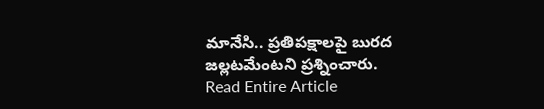మానేసి.. ప్రతిపక్షాలపై బురద జల్లటమేంటని ప్రశ్నించారు.
Read Entire Article